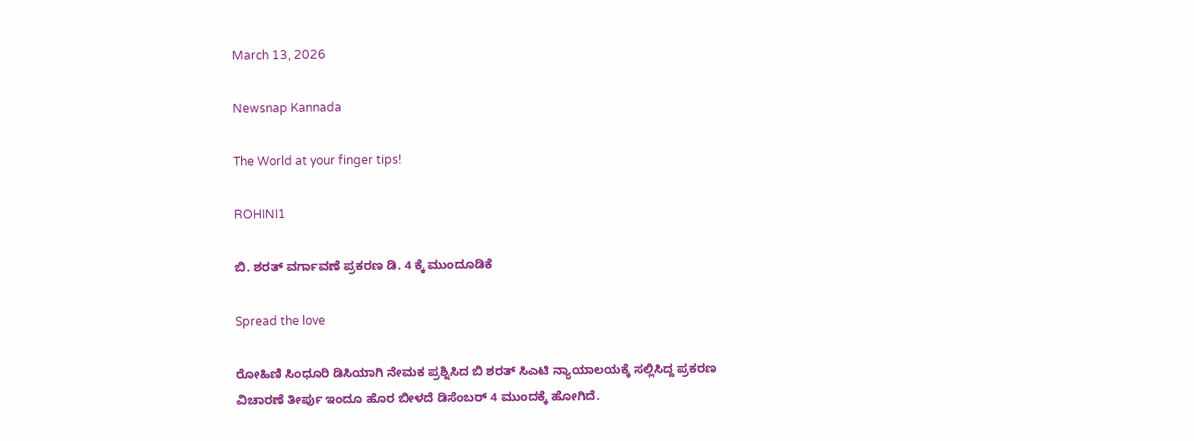March 13, 2026

Newsnap Kannada

The World at your finger tips!

ROHINI1

ಬಿ. ಶರತ್ ವರ್ಗಾವಣೆ ಪ್ರಕರಣ ಡಿ. 4 ಕ್ಕೆ ಮುಂದೂಡಿಕೆ

Spread the love

ರೋಹಿಣಿ ಸಿಂಧೂರಿ ಡಿಸಿಯಾಗಿ ನೇಮಕ ಪ್ರಶ್ನಿಸಿದ ಬಿ ಶರತ್ ಸಿಎಟಿ ನ್ಯಾಯಾಲಯಕ್ಕೆ ಸಲ್ಲಿಸಿದ್ದ ಪ್ರಕರಣ
ವಿಚಾರಣೆ ತೀರ್ಪು ಇಂದೂ ಹೊರ ಬೀಳದೆ ಡಿಸೆಂಬರ್ 4 ಮುಂದಕ್ಕೆ ಹೋಗಿದೆ.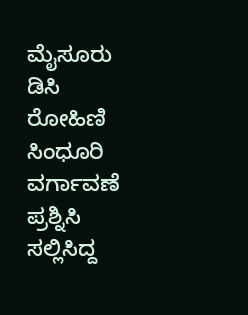ಮೈಸೂರು ಡಿಸಿ ರೋಹಿಣಿ ಸಿಂಧೂರಿ ವರ್ಗಾವಣೆ ಪ್ರಶ್ನಿಸಿ ಸಲ್ಲಿಸಿದ್ದ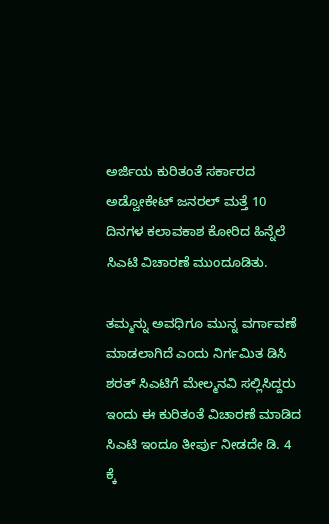ಅರ್ಜಿಯ ಕುರಿತಂತೆ ಸರ್ಕಾರದ ಅಡ್ವೋಕೇಟ್ ಜನರಲ್ ಮತ್ತೆ 10 ದಿನಗಳ ಕಲಾವಕಾಶ ಕೋರಿದ ಹಿನ್ನೆಲೆ ಸಿಎಟಿ ವಿಚಾರಣೆ ಮುಂದೂಡಿತು.

ತಮ್ಮನ್ನು ಅವಧಿಗೂ ಮುನ್ನ ವರ್ಗಾವಣೆ ಮಾಡಲಾಗಿದೆ ಎಂದು ನಿರ್ಗಮಿತ ಡಿಸಿ ಶರತ್ ಸಿಎಟಿಗೆ ಮೇಲ್ಮನವಿ ಸಲ್ಲಿಸಿದ್ದರು
ಇಂದು ಈ ಕುರಿತಂತೆ ವಿಚಾರಣೆ ಮಾಡಿದ ಸಿಎಟಿ ಇಂದೂ ತೀರ್ಪು ನೀಡದೇ ಡಿ. 4 ಕ್ಕೆ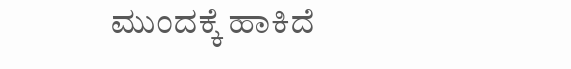ಮುಂದಕ್ಕೆ ಹಾಕಿದೆ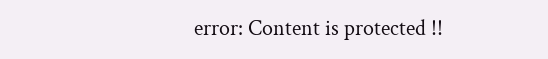error: Content is protected !!